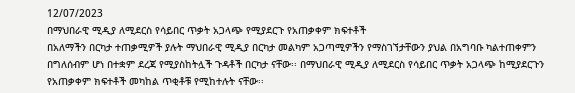12/07/2023
በማህበራዊ ሚዲያ ለሚደርስ የሳይበር ጥቃት አጋላጭ የሚያደርጉ የአጠቃቀም ክፍተቶች
በአለማችን በርካታ ተጠቃሚዎች ያሉት ማህበራዊ ሚዲያ በርካታ መልካም አጋጣሚዎችን የማስገኘታቸውን ያህል በአግባቡ ካልተጠቀምን በግለሰብም ሆነ በተቋም ደረጃ የሚያስከትሏች ጉዳቶች በርካታ ናቸው፡፡ በማህበራዊ ሚዲያ ለሚደርስ የሳይበር ጥቃት አጋላጭ ከሚያደርጉን የአጠቃቀም ክፍተቶች መካከል ጥቂቶቹ የሚከተሉት ናቸው፡፡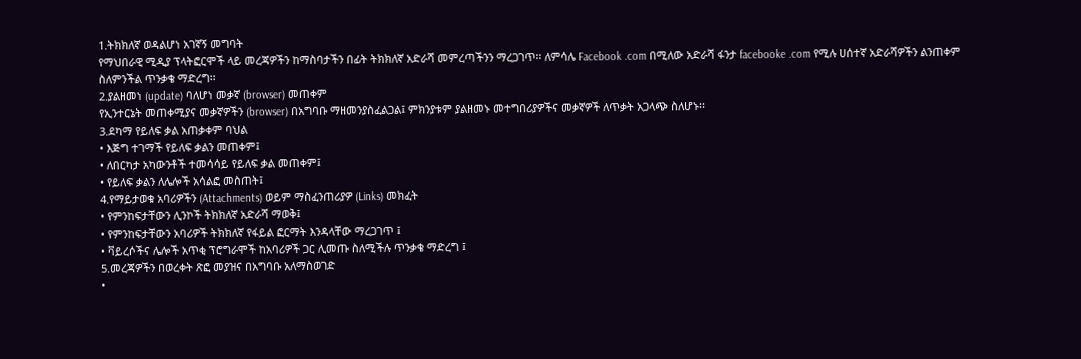1.ትክክለኛ ወዳልሆነ አገኛኝ መግባት
የማህበራዊ ሚዲያ ፕላትፎርሞች ላይ መረጃዎችን ከማስባታችን በፊት ትክክለኛ አድራሻ መምረጣችንን ማረጋገጥ፡፡ ለምሳሌ Facebook .com በሚለው አድራሻ ፋንታ facebooke .com የሚሉ ሀሰተኛ አድራሻዎችን ልንጠቀም ስለምንችል ጥንቃቄ ማድረግ፡፡
2.ያልዘመነ (update) ባለሆነ መቃኛ (browser) መጠቀም
የኢንተርኔት መጠቀሚያና መቃኛዎችን (browser) በአግባቡ ማዘመንያስፈልጋል፤ ምክንያቱም ያልዘመኑ መተግበሪያዎችና መቃኛዎች ለጥቃት አጋላጭ ስለሆኑ፡፡
3.ደካማ የይለፍ ቃል አጠቃቀም ባህል
• እጅግ ተገማች የይለፍ ቃልን መጠቀም፤
• ለበርካታ አካውንቶች ተመሳሳይ የይለፍ ቃል መጠቀም፤
• የይለፍ ቃልን ለሌሎች አሳልፎ መስጠት፤
4.የማይታወቁ አባሪዎችን (Attachments) ወይም ማስፈንጠሪያዎ (Links) መክፈት
• የምንከፍታቸውን ሊንኮች ትክክለኛ አድራሻ ማወቅ፤
• የምንከፍታቸውን አባሪዎች ትክክለኛ የፋይል ፎርማት እንዳላቸው ማረጋገጥ ፤
• ቫይረሶችና ሌሎች አጥቂ ፕሮግራሞች ከአባሪዎች ጋር ሊመጡ ስለሚችሉ ጥንቃቄ ማድረግ ፤
5.መረጃዎችን በወረቀት ጽፎ መያዝና በአግባቡ አለማስወገድ
•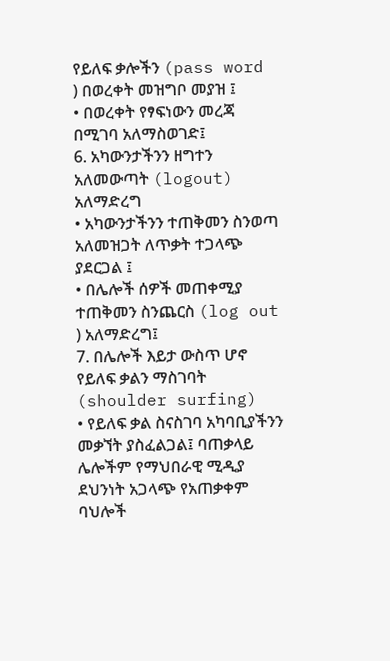የይለፍ ቃሎችን (pass word ) በወረቀት መዝግቦ መያዝ ፤
• በወረቀት የፃፍነውን መረጃ በሚገባ አለማስወገድ፤
6. አካውንታችንን ዘግተን አለመውጣት (logout) አለማድረግ
• አካውንታችንን ተጠቅመን ስንወጣ አለመዝጋት ለጥቃት ተጋላጭ ያደርጋል ፤
• በሌሎች ሰዎች መጠቀሚያ ተጠቅመን ስንጨርስ (log out ) አለማድረግ፤
7. በሌሎች እይታ ውስጥ ሆኖ የይለፍ ቃልን ማስገባት (shoulder surfing)
• የይለፍ ቃል ስናስገባ አካባቢያችንን መቃኘት ያስፈልጋል፤ ባጠቃላይ ሌሎችም የማህበራዊ ሚዲያ ደህንነት አጋላጭ የአጠቃቀም ባህሎች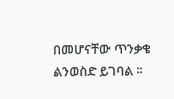በመሆናቸው ጥንቃቄ ልንወስድ ይገባል ፡፡